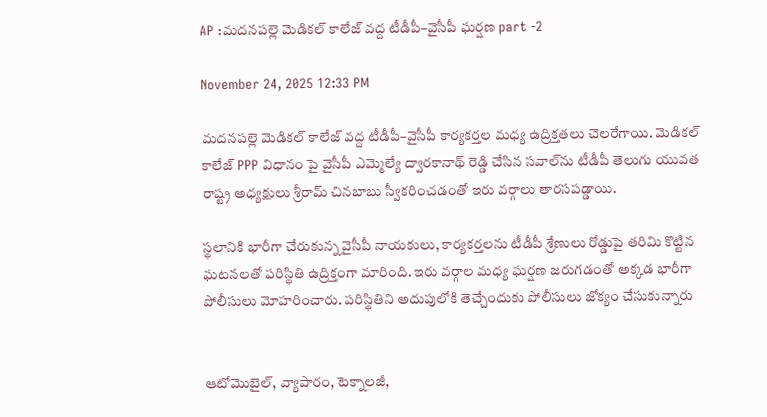AP :మదనపల్లె మెడికల్ కాలేజ్ వద్ద టీడీపీ–వైసీపీ ఘర్షణ part -2

November 24, 2025 12:33 PM

మదనపల్లె మెడికల్ కాలేజ్ వద్ద టీడీపీ–వైసీపీ కార్యకర్తల మధ్య ఉద్రిక్తతలు చెలరేగాయి. మెడికల్ కాలేజ్‌ PPP విధానం పై వైసీపీ ఎమ్మెల్యే ద్వారకానాథ్ రెడ్డి చేసిన సవాల్‌ను టీడీపీ తెలుగు యువత రాష్ట్ర అధ్యక్షులు శ్రీరామ్ చినబాబు స్వీకరించడంతో ఇరు వర్గాలు తారసపడ్డాయి.

స్థలానికి భారీగా చేరుకున్న వైసీపీ నాయకులు, కార్యకర్తలను టీడీపీ శ్రేణులు రోడ్డుపై తరిమి కొట్టిన ఘటనలతో పరిస్థితి ఉద్రిక్తంగా మారింది. ఇరు వర్గాల మధ్య ఘర్షణ జరుగడంతో అక్కడ భారీగా పోలీసులు మోహరించారు. పరిస్థితిని అదుపులోకి తెచ్చేందుకు పోలీసులు జోక్యం చేసుకున్నారు


ఆటోమొబైల్, వ్యాపారం, టెక్నాలజీ,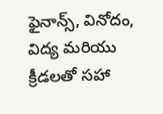ఫైనాన్స్, వినోదం, విద్య మరియు క్రీడలతో సహా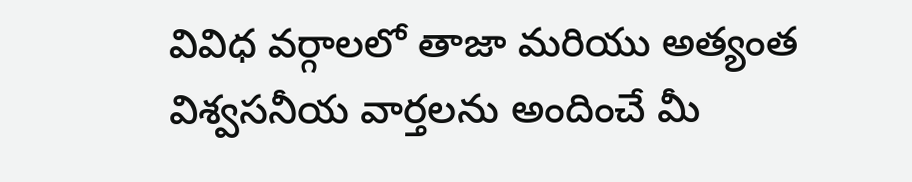వివిధ వర్గాలలో తాజా మరియు అత్యంత విశ్వసనీయ వార్తలను అందించే మీ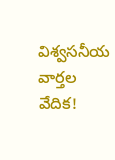విశ్వసనీయ వార్తల వేదిక!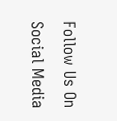Follow Us On Social Media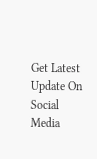Get Latest Update On Social Media